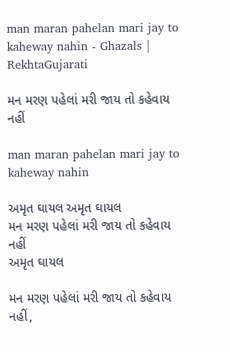man maran pahelan mari jay to kaheway nahin - Ghazals | RekhtaGujarati

મન મરણ પહેલાં મરી જાય તો કહેવાય નહીં

man maran pahelan mari jay to kaheway nahin

અમૃત ઘાયલ અમૃત ઘાયલ
મન મરણ પહેલાં મરી જાય તો કહેવાય નહીં
અમૃત ઘાયલ

મન મરણ પહેલાં મરી જાય તો કહેવાય નહીં,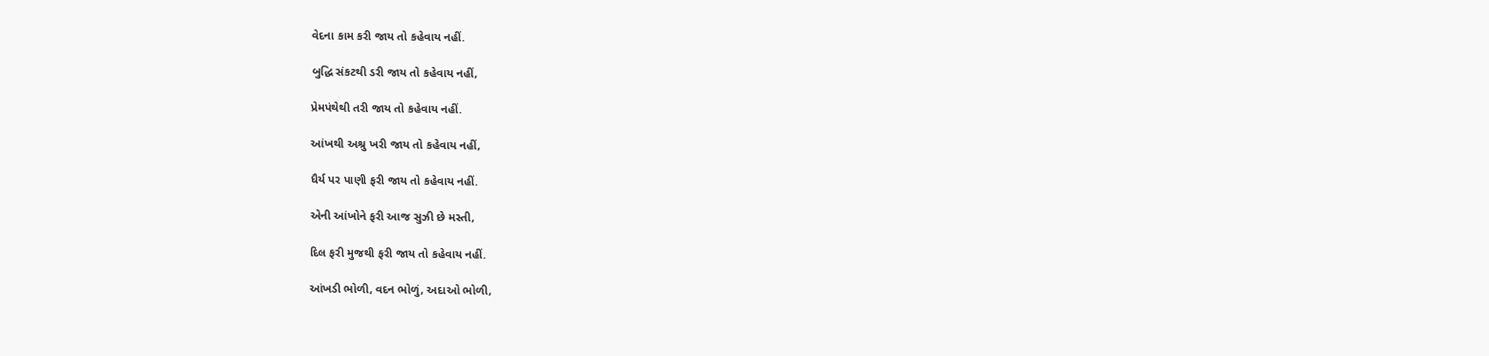વેદના કામ કરી જાય તો કહેવાય નહીં.

બુદ્ધિ સંકટથી ડરી જાય તો કહેવાય નહીં,

પ્રેમપંથેથી તરી જાય તો કહેવાય નહીં.

આંખથી અશ્રુ ખરી જાય તો કહેવાય નહીં,

ધૈર્ય પર પાણી ફરી જાય તો કહેવાય નહીં.

એની આંખોને ફરી આજ સુઝી છે મસ્તી,

દિલ ફરી મુજથી ફરી જાય તો કહેવાય નહીં.

આંખડી ભોળી, વદન ભોળું, અદાઓ ભોળી,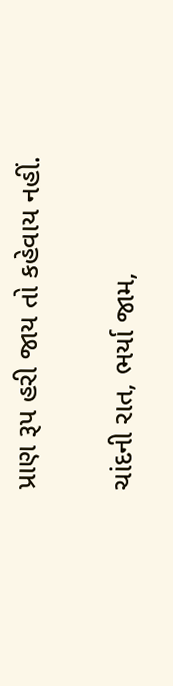પ્રાણ રૂપ હરી જાય તો કહેવાય નહીં.

ચાંદની રાત, ભર્યા જામ,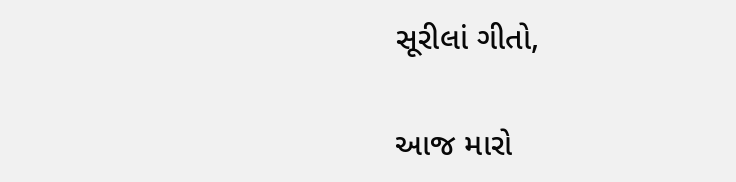સૂરીલાં ગીતો,

આજ મારો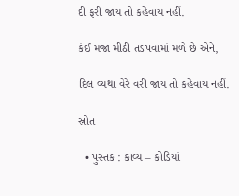દી ફરી જાય તો કહેવાય નહીં.

કંઈ મજા મીઠી તડપવામાં મળે છે એને,

દિલ વ્યથા વેરે વરી જાય તો કહેવાય નહીં.

સ્રોત

  • પુસ્તક : કાવ્ય – કોડિયાં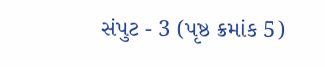સંપુટ - 3 (પૃષ્ઠ ક્રમાંક 5)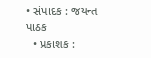• સંપાદક : જયન્ત પાઠક
  • પ્રકાશક :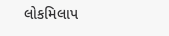લોકમિલાપ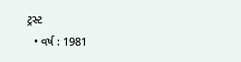ટ્રસ્ટ
  • વર્ષ : 1981